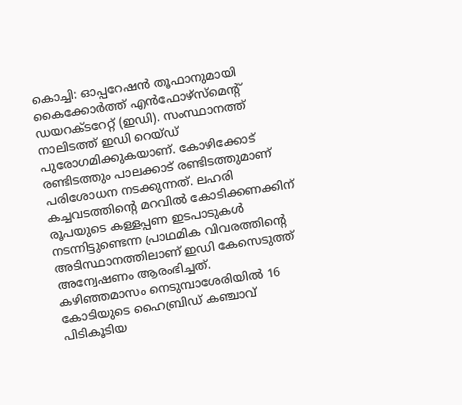കൊച്ചി: ഓപ്പറേഷൻ തൂഫാനുമായി കൈക്കോർത്ത് എൻഫോഴ്സ്മെന്റ് ഡയറക്ടറേറ്റ് (ഇഡി). സംസ്ഥാനത്ത് നാലിടത്ത് ഇഡി റെയ്ഡ് പുരോഗമിക്കുകയാണ്. കോഴിക്കോട് രണ്ടിടത്തും പാലക്കാട് രണ്ടിടത്തുമാണ് പരിശോധന നടക്കുന്നത്. ലഹരി കച്ചവടത്തിന്റെ മറവിൽ കോടിക്കണക്കിന് രൂപയുടെ കള്ളപ്പണ ഇടപാടുകൾ നടന്നിട്ടുണ്ടെന്ന പ്രാഥമിക വിവരത്തിന്റെ അടിസ്ഥാനത്തിലാണ് ഇഡി കേസെടുത്ത് അന്വേഷണം ആരംഭിച്ചത്.
കഴിഞ്ഞമാസം നെടുമ്പാശേരിയിൽ 16 കോടിയുടെ ഹൈബ്രിഡ് കഞ്ചാവ് പിടികൂടിയ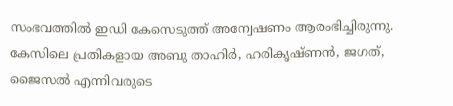സംഭവത്തിൽ ഇഡി കേസെടുത്ത് അന്വേഷണം ആരംഭിച്ചിരുന്നു. കേസിലെ പ്രതികളായ അബു താഹിർ, ഹരികൃഷ്ണൻ, ജഗത്, ജൈസൽ എന്നിവരുടെ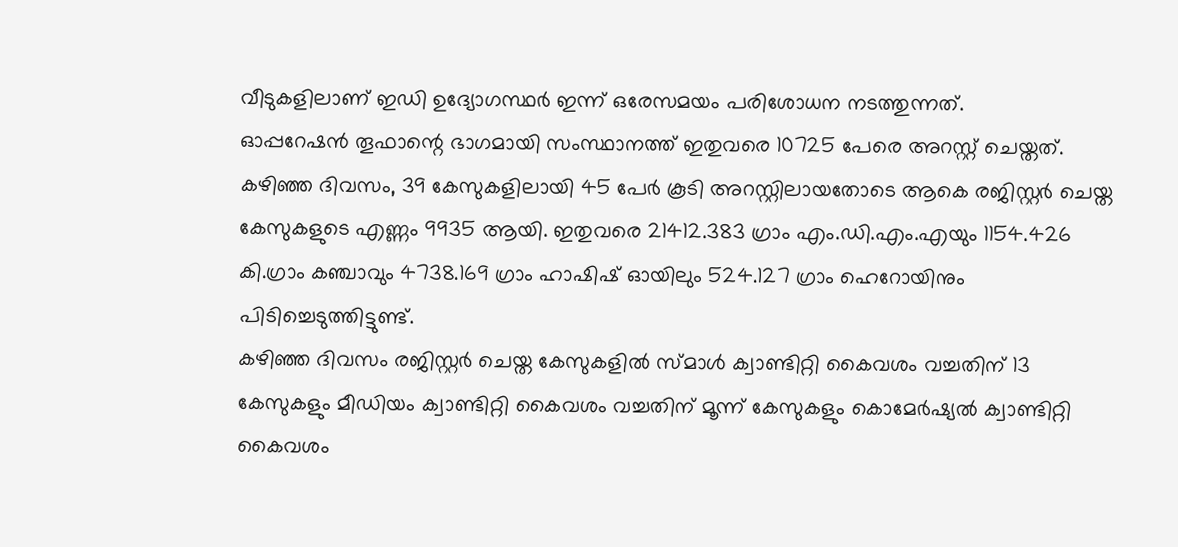വീടുകളിലാണ് ഇഡി ഉദ്യോഗസ്ഥർ ഇന്ന് ഒരേസമയം പരിശോധന നടത്തുന്നത്.
ഓപ്പറേഷൻ തൂഫാന്റെ ഭാഗമായി സംസ്ഥാനത്ത് ഇതുവരെ 10725 പേരെ അറസ്റ്റ് ചെയ്തത്. കഴിഞ്ഞ ദിവസം, 39 കേസുകളിലായി 45 പേർ കൂടി അറസ്റ്റിലായതോടെ ആകെ രജിസ്റ്റർ ചെയ്ത കേസുകളുടെ എണ്ണം 9935 ആയി. ഇതുവരെ 21412.383 ഗ്രാം എം.ഡി.എം.എയും 1154.426 കി.ഗ്രാം കഞ്ചാവും 4738.169 ഗ്രാം ഹാഷിഷ് ഓയിലും 524.127 ഗ്രാം ഹെറോയിനും പിടിച്ചെടുത്തിട്ടുണ്ട്.
കഴിഞ്ഞ ദിവസം രജിസ്റ്റർ ചെയ്ത കേസുകളിൽ സ്മാൾ ക്വാണ്ടിറ്റി കൈവശം വച്ചതിന് 13 കേസുകളും മീഡിയം ക്വാണ്ടിറ്റി കൈവശം വച്ചതിന് മൂന്ന് കേസുകളും കൊമേർഷ്യൽ ക്വാണ്ടിറ്റി കൈവശം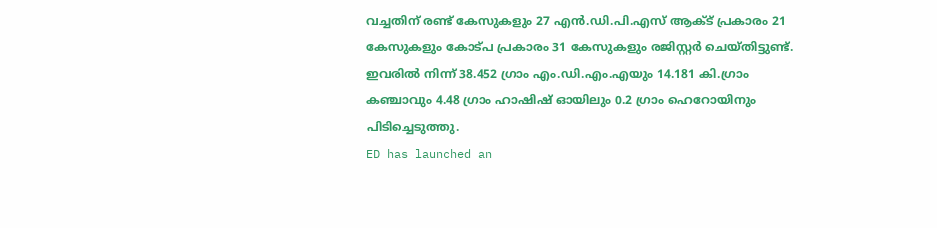വച്ചതിന് രണ്ട് കേസുകളും 27 എൻ.ഡി.പി.എസ് ആക്ട് പ്രകാരം 21 കേസുകളും കോട്പ പ്രകാരം 31 കേസുകളും രജിസ്റ്റർ ചെയ്തിട്ടുണ്ട്. ഇവരിൽ നിന്ന് 38.452 ഗ്രാം എം.ഡി.എം.എയും 14.181 കി.ഗ്രാം കഞ്ചാവും 4.48 ഗ്രാം ഹാഷിഷ് ഓയിലും 0.2 ഗ്രാം ഹെറോയിനും പിടിച്ചെടുത്തു.
ED has launched an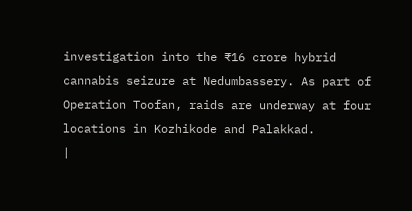investigation into the ₹16 crore hybrid cannabis seizure at Nedumbassery. As part of Operation Toofan, raids are underway at four locations in Kozhikode and Palakkad.
|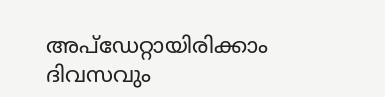അപ്ഡേറ്റായിരിക്കാം ദിവസവും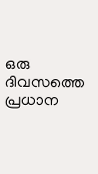ഒരു ദിവസത്തെ പ്രധാന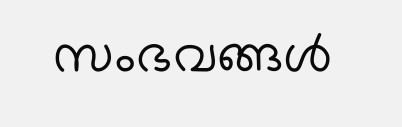സംഭവങ്ങൾ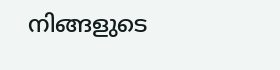നിങ്ങളുടെ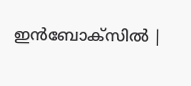ഇൻബോക്സിൽ |